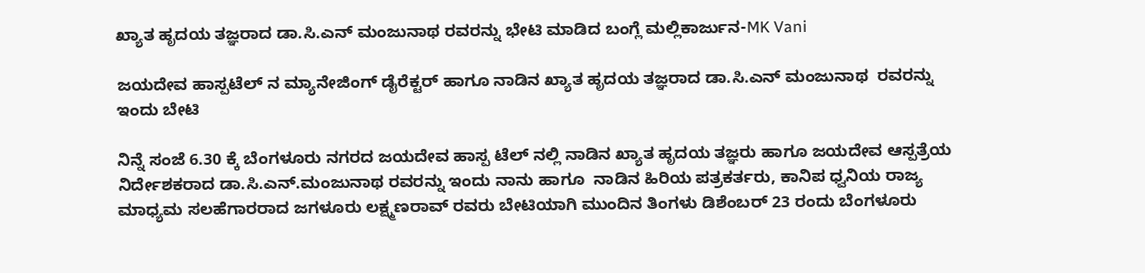ಖ್ಯಾತ ಹೃದಯ ತಜ್ಞರಾದ ಡಾ.ಸಿ.ಎನ್ ಮಂಜುನಾಥ ರವರ‌ನ್ನು ಭೇಟಿ ಮಾಡಿದ ಬಂಗ್ಲೆ ಮಲ್ಲಿಕಾರ್ಜುನ-MK Vani

ಜಯದೇವ ಹಾಸ್ಪಟೆಲ್ ನ ಮ್ಯಾನೇಜಿಂಗ್ ಡೈರೆಕ್ಟರ್ ಹಾಗೂ ನಾಡಿನ ಖ್ಯಾತ ಹೃದಯ ತಜ್ಞರಾದ ಡಾ.ಸಿ.ಎನ್ ಮಂಜುನಾಥ  ರವರ‌ನ್ನು ಇಂದು ಬೇಟಿ

ನಿನ್ನೆ ಸಂಜೆ 6.30 ಕ್ಕೆ ಬೆಂಗಳೂರು ನಗರದ ಜಯದೇವ ಹಾಸ್ಪ ಟೆಲ್ ನಲ್ಲಿ ನಾಡಿನ ಖ್ಯಾತ ಹೃದಯ ತಜ್ಞರು ಹಾಗೂ ಜಯದೇವ ಆಸ್ಪತ್ರೆಯ ನಿರ್ದೇಶಕರಾದ ಡಾ.ಸಿ.ಎನ್.ಮಂಜುನಾಥ ರವರ‌ನ್ನು ಇಂದು ನಾನು ಹಾಗೂ  ನಾಡಿನ ಹಿರಿಯ ಪತ್ರಕರ್ತರು, ಕಾನಿಪ ಧ್ವನಿಯ ರಾಜ್ಯ ಮಾಧ್ಯಮ ಸಲಹೆಗಾರರಾದ ಜಗಳೂರು ಲಕ್ಷ್ಮಣರಾವ್ ರವರು ಬೇಟಿಯಾಗಿ ಮುಂದಿನ ತಿಂಗಳು ಡಿಶೆಂಬರ್ 23 ರಂದು ಬೆಂಗಳೂರು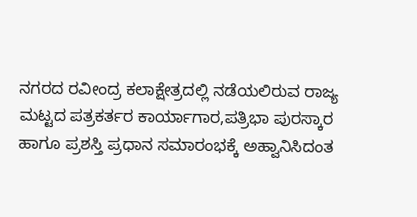ನಗರದ ರವೀಂದ್ರ ಕಲಾಕ್ಷೇತ್ರದಲ್ಲಿ ನಡೆಯಲಿರುವ ರಾಜ್ಯ ಮಟ್ಟದ ಪತ್ರಕರ್ತರ ಕಾರ್ಯಾಗಾರ,ಪತ್ರಿಭಾ ಪುರಸ್ಕಾರ ಹಾಗೂ ಪ್ರಶಸ್ತಿ ಪ್ರಧಾನ ಸಮಾರಂಭಕ್ಕೆ ಅಹ್ವಾನಿಸಿದಂತ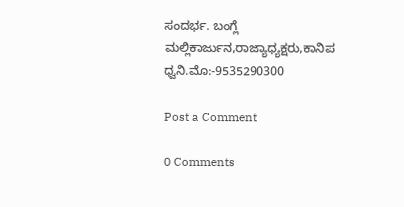ಸಂದರ್ಭ. ಬಂಗ್ಲೆ ಮಲ್ಲಿಕಾರ್ಜುನ,ರಾಜ್ಯಾಧ್ಯಕ್ಷರು,ಕಾನಿಪ ಧ್ವನಿ.ಮೊ:-9535290300

Post a Comment

0 Comments